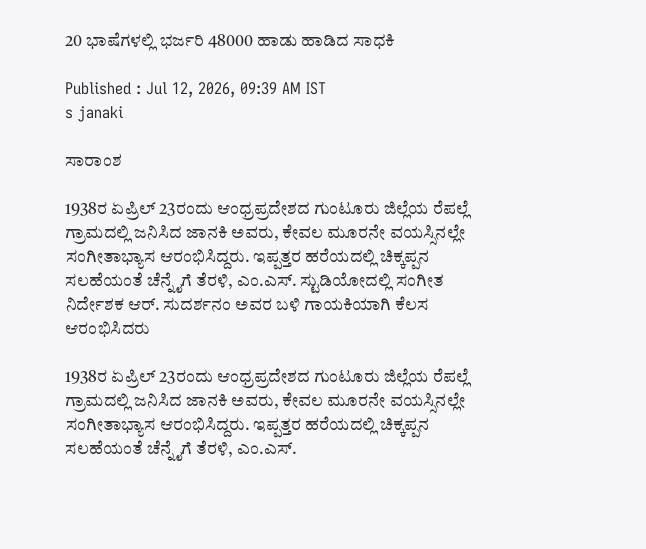20 ಭಾಷೆಗಳಲ್ಲಿ ಭರ್ಜರಿ 48000 ಹಾಡು ಹಾಡಿದ ಸಾಧಕಿ

Published : Jul 12, 2026, 09:39 AM IST
s janaki

ಸಾರಾಂಶ

1938ರ ಏಪ್ರಿಲ್ 23ರಂದು ಆಂಧ್ರಪ್ರದೇಶದ ಗುಂಟೂರು ಜಿಲ್ಲೆಯ ರೆಪಲ್ಲೆ ಗ್ರಾಮದಲ್ಲಿ ಜನಿಸಿದ ಜಾನಕಿ ಅವರು, ಕೇವಲ ಮೂರನೇ ವಯಸ್ಸಿನಲ್ಲೇ ಸಂಗೀತಾಭ್ಯಾಸ ಆರಂಭಿಸಿದ್ದರು. ಇಪ್ಪತ್ತರ ಹರೆಯದಲ್ಲಿ ಚಿಕ್ಕಪ್ಪನ ಸಲಹೆಯಂತೆ ಚೆನ್ನೈಗೆ ತೆರಳಿ, ಎಂ.ಎಸ್. ಸ್ಟುಡಿಯೋದಲ್ಲಿ ಸಂಗೀತ ನಿರ್ದೇಶಕ ಆರ್. ಸುದರ್ಶನಂ ಅವರ ಬಳಿ ಗಾಯಕಿಯಾಗಿ ಕೆಲಸ ಆರಂಭಿಸಿದರು

1938ರ ಏಪ್ರಿಲ್ 23ರಂದು ಆಂಧ್ರಪ್ರದೇಶದ ಗುಂಟೂರು ಜಿಲ್ಲೆಯ ರೆಪಲ್ಲೆ ಗ್ರಾಮದಲ್ಲಿ ಜನಿಸಿದ ಜಾನಕಿ ಅವರು, ಕೇವಲ ಮೂರನೇ ವಯಸ್ಸಿನಲ್ಲೇ ಸಂಗೀತಾಭ್ಯಾಸ ಆರಂಭಿಸಿದ್ದರು. ಇಪ್ಪತ್ತರ ಹರೆಯದಲ್ಲಿ ಚಿಕ್ಕಪ್ಪನ ಸಲಹೆಯಂತೆ ಚೆನ್ನೈಗೆ ತೆರಳಿ, ಎಂ.ಎಸ್.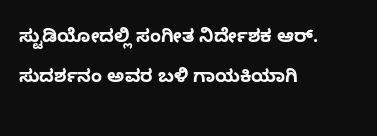ಸ್ಟುಡಿಯೋದಲ್ಲಿ ಸಂಗೀತ ನಿರ್ದೇಶಕ ಆರ್. ಸುದರ್ಶನಂ ಅವರ ಬಳಿ ಗಾಯಕಿಯಾಗಿ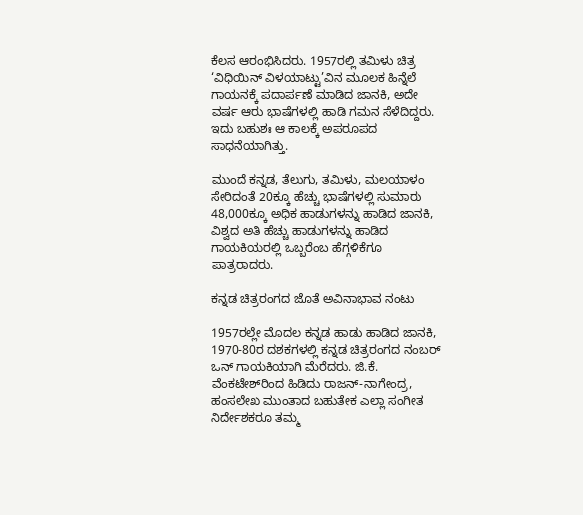ಕೆಲಸ ಆರಂಭಿಸಿದರು. 1957ರಲ್ಲಿ ತಮಿಳು ಚಿತ್ರ ‘ವಿಧಿಯಿನ್ ವಿಳಯಾಟ್ಟು’ವಿನ ಮೂಲಕ ಹಿನ್ನೆಲೆ ಗಾಯನಕ್ಕೆ ಪದಾರ್ಪಣೆ ಮಾಡಿದ ಜಾನಕಿ, ಅದೇ ವರ್ಷ ಆರು ಭಾಷೆಗಳಲ್ಲಿ ಹಾಡಿ ಗಮನ ಸೆಳೆದಿದ್ದರು. ಇದು ಬಹುಶಃ ಆ ಕಾಲಕ್ಕೆ ಅಪರೂಪದ ಸಾಧನೆಯಾಗಿತ್ತು.

ಮುಂದೆ ಕನ್ನಡ, ತೆಲುಗು, ತಮಿಳು, ಮಲಯಾಳಂ ಸೇರಿದಂತೆ 20ಕ್ಕೂ ಹೆಚ್ಚು ಭಾಷೆಗಳಲ್ಲಿ ಸುಮಾರು 48,000ಕ್ಕೂ ಅಧಿಕ ಹಾಡುಗಳನ್ನು ಹಾಡಿದ ಜಾನಕಿ, ವಿಶ್ವದ ಅತಿ ಹೆಚ್ಚು ಹಾಡುಗಳನ್ನು ಹಾಡಿದ ಗಾಯಕಿಯರಲ್ಲಿ ಒಬ್ಬರೆಂಬ ಹೆಗ್ಗಳಿಕೆಗೂ ಪಾತ್ರರಾದರು.

ಕನ್ನಡ ಚಿತ್ರರಂಗದ ಜೊತೆ ಅವಿನಾಭಾವ ನಂಟು

1957ರಲ್ಲೇ ಮೊದಲ ಕನ್ನಡ ಹಾಡು ಹಾಡಿದ ಜಾನಕಿ, 1970-80ರ ದಶಕಗಳಲ್ಲಿ ಕನ್ನಡ ಚಿತ್ರರಂಗದ ನಂಬರ್ ಒನ್ ಗಾಯಕಿಯಾಗಿ ಮೆರೆದರು. ಜಿ.ಕೆ. ವೆಂಕಟೇಶ್‌ರಿಂದ ಹಿಡಿದು ರಾಜನ್-ನಾಗೇಂದ್ರ, ಹಂಸಲೇಖ ಮುಂತಾದ ಬಹುತೇಕ ಎಲ್ಲಾ ಸಂಗೀತ ನಿರ್ದೇಶಕರೂ ತಮ್ಮ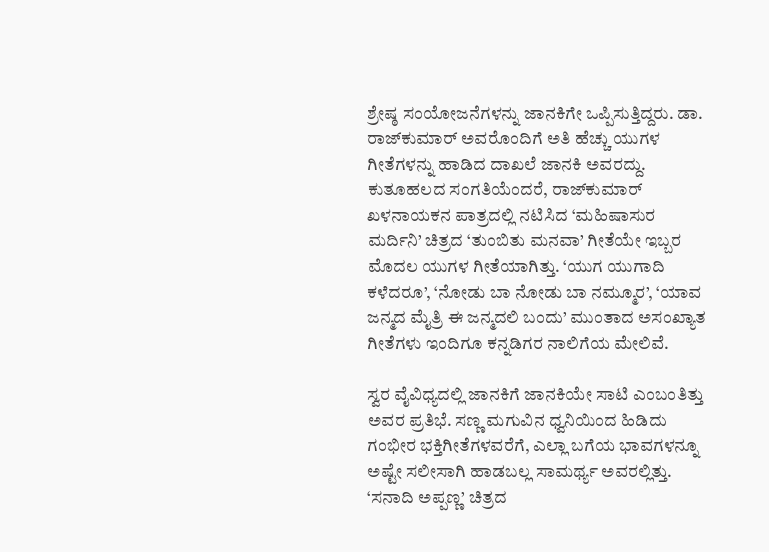ಶ್ರೇಷ್ಠ ಸಂಯೋಜನೆಗಳನ್ನು ಜಾನಕಿಗೇ ಒಪ್ಪಿಸುತ್ತಿದ್ದರು. ಡಾ. ರಾಜ್‌ಕುಮಾರ್ ಅವರೊಂದಿಗೆ ಅತಿ ಹೆಚ್ಚು ಯುಗಳ ಗೀತೆಗಳನ್ನು ಹಾಡಿದ ದಾಖಲೆ ಜಾನಕಿ ಅವರದ್ದು. ಕುತೂಹಲದ ಸಂಗತಿಯೆಂದರೆ, ರಾಜ್‌ಕುಮಾರ್ ಖಳನಾಯಕನ ಪಾತ್ರದಲ್ಲಿ ನಟಿಸಿದ ‘ಮಹಿಷಾಸುರ ಮರ್ದಿನಿ’ ಚಿತ್ರದ ‘ತುಂಬಿತು ಮನವಾ’ ಗೀತೆಯೇ ಇಬ್ಬರ ಮೊದಲ ಯುಗಳ ಗೀತೆಯಾಗಿತ್ತು. ‘ಯುಗ ಯುಗಾದಿ ಕಳೆದರೂ’, ‘ನೋಡು ಬಾ ನೋಡು ಬಾ ನಮ್ಮೂರ’, ‘ಯಾವ ಜನ್ಮದ ಮೈತ್ರಿ ಈ ಜನ್ಮದಲಿ ಬಂದು’ ಮುಂತಾದ ಅಸಂಖ್ಯಾತ ಗೀತೆಗಳು ಇಂದಿಗೂ ಕನ್ನಡಿಗರ ನಾಲಿಗೆಯ ಮೇಲಿವೆ.

ಸ್ವರ ವೈವಿಧ್ಯದಲ್ಲಿ ಜಾನಕಿಗೆ ಜಾನಕಿಯೇ ಸಾಟಿ ಎಂಬಂತಿತ್ತು ಅವರ ಪ್ರತಿಭೆ. ಸಣ್ಣ ಮಗುವಿನ ಧ್ವನಿಯಿಂದ ಹಿಡಿದು ಗಂಭೀರ ಭಕ್ತಿಗೀತೆಗಳವರೆಗೆ, ಎಲ್ಲಾ ಬಗೆಯ ಭಾವಗಳನ್ನೂ ಅಷ್ಟೇ ಸಲೀಸಾಗಿ ಹಾಡಬಲ್ಲ ಸಾಮರ್ಥ್ಯ ಅವರಲ್ಲಿತ್ತು. ‘ಸನಾದಿ ಅಪ್ಪಣ್ಣ’ ಚಿತ್ರದ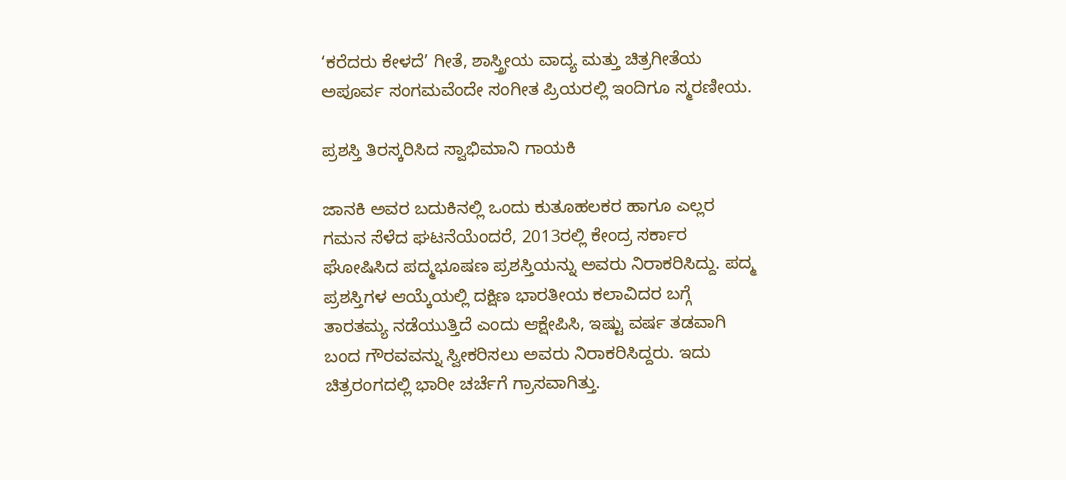‘ಕರೆದರು ಕೇಳದೆ’ ಗೀತೆ, ಶಾಸ್ತ್ರೀಯ ವಾದ್ಯ ಮತ್ತು ಚಿತ್ರಗೀತೆಯ ಅಪೂರ್ವ ಸಂಗಮವೆಂದೇ ಸಂಗೀತ ಪ್ರಿಯರಲ್ಲಿ ಇಂದಿಗೂ ಸ್ಮರಣೀಯ.

ಪ್ರಶಸ್ತಿ ತಿರಸ್ಕರಿಸಿದ ಸ್ವಾಭಿಮಾನಿ ಗಾಯಕಿ

ಜಾನಕಿ ಅವರ ಬದುಕಿನಲ್ಲಿ ಒಂದು ಕುತೂಹಲಕರ ಹಾಗೂ ಎಲ್ಲರ ಗಮನ ಸೆಳೆದ ಘಟನೆಯೆಂದರೆ, 2013ರಲ್ಲಿ ಕೇಂದ್ರ ಸರ್ಕಾರ ಘೋಷಿಸಿದ ಪದ್ಮಭೂಷಣ ಪ್ರಶಸ್ತಿಯನ್ನು ಅವರು ನಿರಾಕರಿಸಿದ್ದು. ಪದ್ಮ ಪ್ರಶಸ್ತಿಗಳ ಆಯ್ಕೆಯಲ್ಲಿ ದಕ್ಷಿಣ ಭಾರತೀಯ ಕಲಾವಿದರ ಬಗ್ಗೆ ತಾರತಮ್ಯ ನಡೆಯುತ್ತಿದೆ ಎಂದು ಆಕ್ಷೇಪಿಸಿ, ಇಷ್ಟು ವರ್ಷ ತಡವಾಗಿ ಬಂದ ಗೌರವವನ್ನು ಸ್ವೀಕರಿಸಲು ಅವರು ನಿರಾಕರಿಸಿದ್ದರು. ಇದು ಚಿತ್ರರಂಗದಲ್ಲಿ ಭಾರೀ ಚರ್ಚೆಗೆ ಗ್ರಾಸವಾಗಿತ್ತು.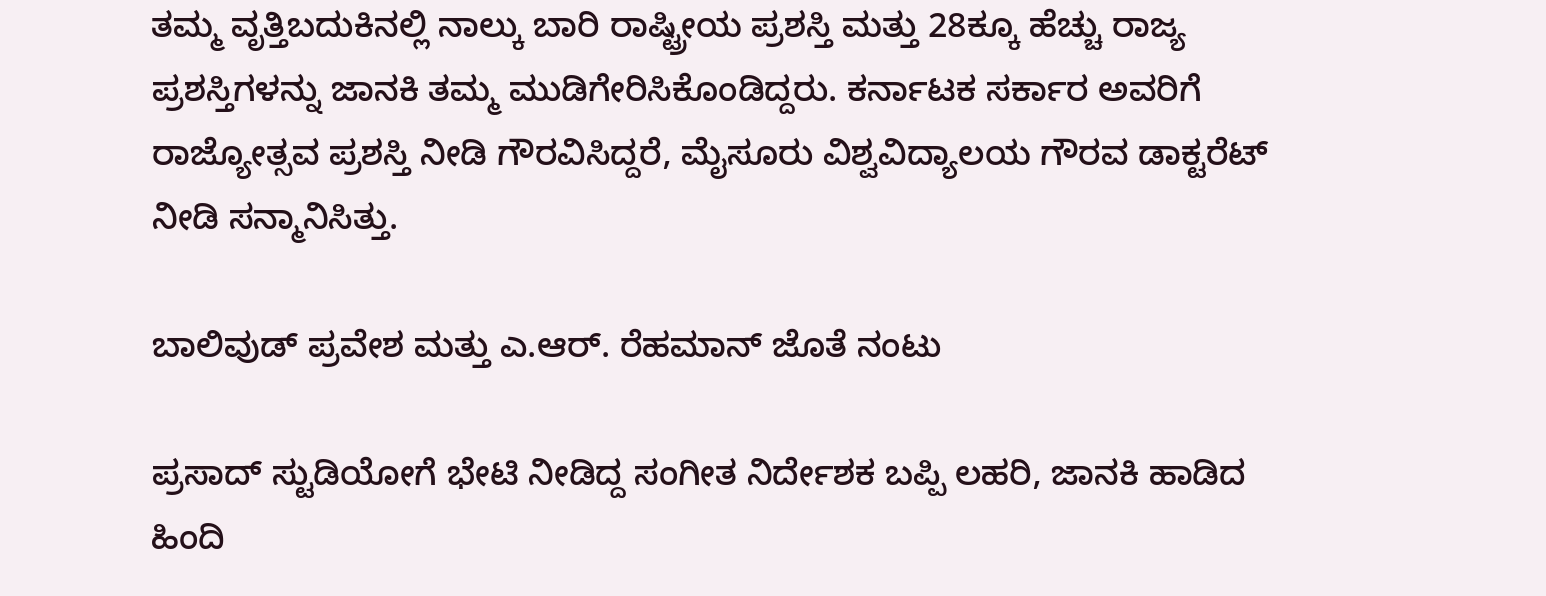ತಮ್ಮ ವೃತ್ತಿಬದುಕಿನಲ್ಲಿ ನಾಲ್ಕು ಬಾರಿ ರಾಷ್ಟ್ರೀಯ ಪ್ರಶಸ್ತಿ ಮತ್ತು 28ಕ್ಕೂ ಹೆಚ್ಚು ರಾಜ್ಯ ಪ್ರಶಸ್ತಿಗಳನ್ನು ಜಾನಕಿ ತಮ್ಮ ಮುಡಿಗೇರಿಸಿಕೊಂಡಿದ್ದರು. ಕರ್ನಾಟಕ ಸರ್ಕಾರ ಅವರಿಗೆ ರಾಜ್ಯೋತ್ಸವ ಪ್ರಶಸ್ತಿ ನೀಡಿ ಗೌರವಿಸಿದ್ದರೆ, ಮೈಸೂರು ವಿಶ್ವವಿದ್ಯಾಲಯ ಗೌರವ ಡಾಕ್ಟರೆಟ್ ನೀಡಿ ಸನ್ಮಾನಿಸಿತ್ತು.

ಬಾಲಿವುಡ್ ಪ್ರವೇಶ ಮತ್ತು ಎ.ಆರ್. ರೆಹಮಾನ್ ಜೊತೆ ನಂಟು

ಪ್ರಸಾದ್ ಸ್ಟುಡಿಯೋಗೆ ಭೇಟಿ ನೀಡಿದ್ದ ಸಂಗೀತ ನಿರ್ದೇಶಕ ಬಪ್ಪಿ ಲಹರಿ, ಜಾನಕಿ ಹಾಡಿದ ಹಿಂದಿ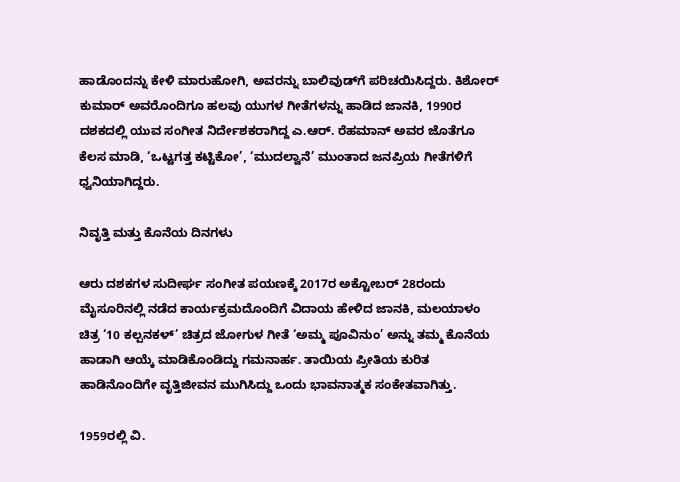ಹಾಡೊಂದನ್ನು ಕೇಳಿ ಮಾರುಹೋಗಿ, ಅವರನ್ನು ಬಾಲಿವುಡ್‌ಗೆ ಪರಿಚಯಿಸಿದ್ದರು. ಕಿಶೋರ್ ಕುಮಾರ್ ಅವರೊಂದಿಗೂ ಹಲವು ಯುಗಳ ಗೀತೆಗಳನ್ನು ಹಾಡಿದ ಜಾನಕಿ, 1990ರ ದಶಕದಲ್ಲಿ ಯುವ ಸಂಗೀತ ನಿರ್ದೇಶಕರಾಗಿದ್ದ ಎ.ಆರ್. ರೆಹಮಾನ್ ಅವರ ಜೊತೆಗೂ ಕೆಲಸ ಮಾಡಿ, ‘ಒಟ್ಟಗತ್ತ ಕಟ್ಟಿಕೋ’, ‘ಮುದಲ್ವಾನೆ’ ಮುಂತಾದ ಜನಪ್ರಿಯ ಗೀತೆಗಳಿಗೆ ಧ್ವನಿಯಾಗಿದ್ದರು.

ನಿವೃತ್ತಿ ಮತ್ತು ಕೊನೆಯ ದಿನಗಳು

ಆರು ದಶಕಗಳ ಸುದೀರ್ಘ ಸಂಗೀತ ಪಯಣಕ್ಕೆ 2017ರ ಅಕ್ಟೋಬರ್ 28ರಂದು ಮೈಸೂರಿನಲ್ಲಿ ನಡೆದ ಕಾರ್ಯಕ್ರಮದೊಂದಿಗೆ ವಿದಾಯ ಹೇಳಿದ ಜಾನಕಿ, ಮಲಯಾಳಂ ಚಿತ್ರ ‘10 ಕಲ್ಪನಕಳ್’ ಚಿತ್ರದ ಜೋಗುಳ ಗೀತೆ ‘ಅಮ್ಮ ಪೂವಿನುಂ’ ಅನ್ನು ತಮ್ಮ ಕೊನೆಯ ಹಾಡಾಗಿ ಆಯ್ಕೆ ಮಾಡಿಕೊಂಡಿದ್ದು ಗಮನಾರ್ಹ. ತಾಯಿಯ ಪ್ರೀತಿಯ ಕುರಿತ ಹಾಡಿನೊಂದಿಗೇ ವೃತ್ತಿಜೀವನ ಮುಗಿಸಿದ್ದು ಒಂದು ಭಾವನಾತ್ಮಕ ಸಂಕೇತವಾಗಿತ್ತು.

1959ರಲ್ಲಿ ವಿ.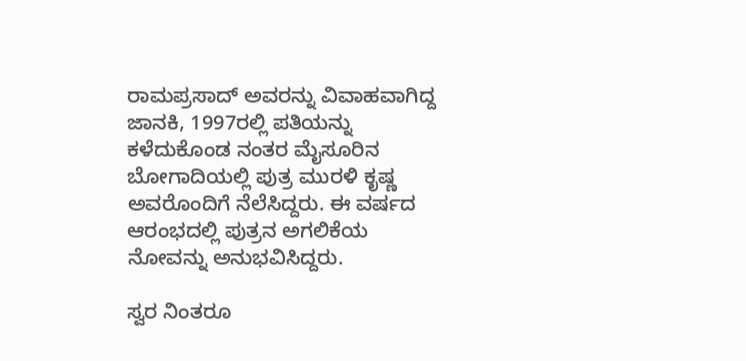ರಾಮಪ್ರಸಾದ್ ಅವರನ್ನು ವಿವಾಹವಾಗಿದ್ದ ಜಾನಕಿ, 1997ರಲ್ಲಿ ಪತಿಯನ್ನು ಕಳೆದುಕೊಂಡ ನಂತರ ಮೈಸೂರಿನ ಬೋಗಾದಿಯಲ್ಲಿ ಪುತ್ರ ಮುರಳಿ ಕೃಷ್ಣ ಅವರೊಂದಿಗೆ ನೆಲೆಸಿದ್ದರು. ಈ ವರ್ಷದ ಆರಂಭದಲ್ಲಿ ಪುತ್ರನ ಅಗಲಿಕೆಯ ನೋವನ್ನು ಅನುಭವಿಸಿದ್ದರು.

ಸ್ವರ ನಿಂತರೂ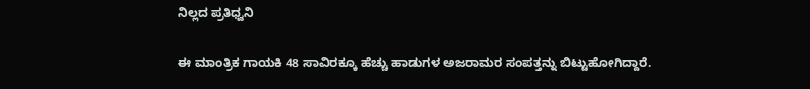ನಿಲ್ಲದ ಪ್ರತಿಧ್ವನಿ

ಈ ಮಾಂತ್ರಿಕ ಗಾಯಕಿ 48 ಸಾವಿರಕ್ಕೂ ಹೆಚ್ಚು ಹಾಡುಗಳ ಅಜರಾಮರ ಸಂಪತ್ತನ್ನು ಬಿಟ್ಟುಹೋಗಿದ್ದಾರೆ.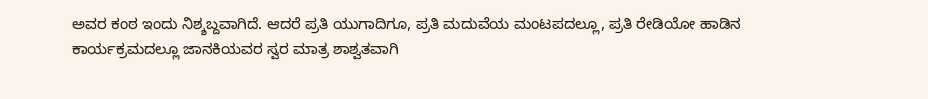ಅವರ ಕಂಠ ಇಂದು ನಿಶ್ಶಬ್ದವಾಗಿದೆ. ಆದರೆ ಪ್ರತಿ ಯುಗಾದಿಗೂ, ಪ್ರತಿ ಮದುವೆಯ ಮಂಟಪದಲ್ಲೂ, ಪ್ರತಿ ರೇಡಿಯೋ ಹಾಡಿನ ಕಾರ್ಯಕ್ರಮದಲ್ಲೂ ಜಾನಕಿಯವರ ಸ್ವರ ಮಾತ್ರ ಶಾಶ್ವತವಾಗಿ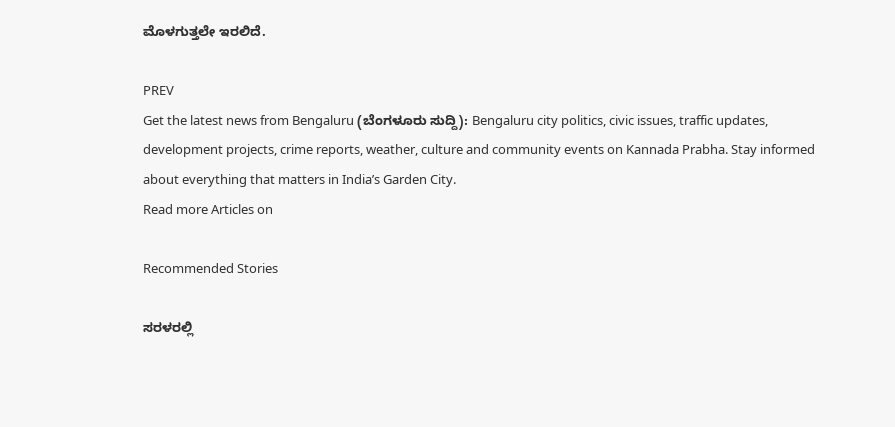ಮೊಳಗುತ್ತಲೇ ಇರಲಿದೆ.

PREV
Get the latest news from Bengaluru (ಬೆಂಗಳೂರು ಸುದ್ದಿ): Bengaluru city politics, civic issues, traffic updates, development projects, crime reports, weather, culture and community events on Kannada Prabha. Stay informed about everything that matters in India’s Garden City.
Read more Articles on

Recommended Stories

ಸರಳರಲ್ಲಿ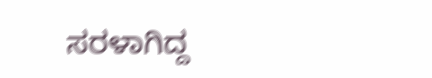ಸರಳಾಗಿದ್ದ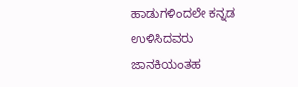ಹಾಡುಗಳಿಂದಲೇ ಕನ್ನಡ ಉಳಿಸಿದವರು
ಜಾನಕಿಯಂತಹ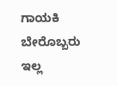ಗಾಯಕಿ ಬೇರೊಬ್ಬರು ಇಲ್ಲ